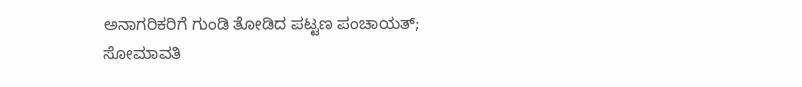ಅನಾಗರಿಕರಿಗೆ ಗುಂಡಿ ತೋಡಿದ ಪಟ್ಟಣ ಪಂಚಾಯತ್; ಸೋಮಾವತಿ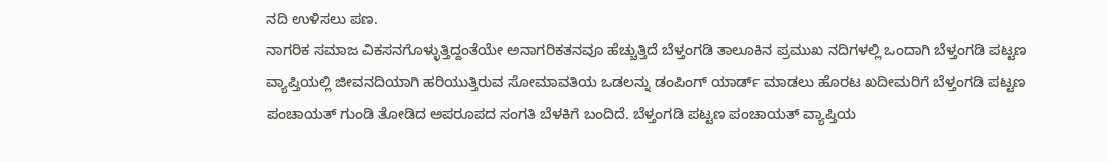ನದಿ ಉಳಿಸಲು ಪಣ.
ನಾಗರಿಕ ಸಮಾಜ ವಿಕಸನಗೊಳ್ಳುತ್ತಿದ್ದಂತೆಯೇ ಅನಾಗರಿಕತನವೂ ಹೆಚ್ಚುತ್ತಿದೆ ಬೆಳ್ತಂಗಡಿ ತಾಲೂಕಿನ ಪ್ರಮುಖ ನದಿಗಳಲ್ಲಿ ಒಂದಾಗಿ ಬೆಳ್ತಂಗಡಿ ಪಟ್ಟಣ ವ್ಯಾಪ್ತಿಯಲ್ಲಿ ಜೀವನದಿಯಾಗಿ ಹರಿಯುತ್ತಿರುವ ಸೋಮಾವತಿಯ ಒಡಲನ್ನು ಡಂಪಿಂಗ್ ಯಾರ್ಡ್ ಮಾಡಲು ಹೊರಟ ಖದೀಮರಿಗೆ ಬೆಳ್ತಂಗಡಿ ಪಟ್ಟಣ ಪಂಚಾಯತ್ ಗುಂಡಿ ತೋಡಿದ ಅಪರೂಪದ ಸಂಗತಿ ಬೆಳಕಿಗೆ ಬಂದಿದೆ. ಬೆಳ್ತಂಗಡಿ ಪಟ್ಟಣ ಪಂಚಾಯತ್ ವ್ಯಾಪ್ತಿಯ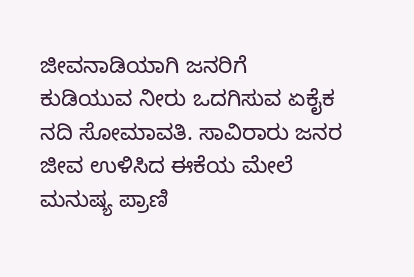ಜೀವನಾಡಿಯಾಗಿ ಜನರಿಗೆ ಕುಡಿಯುವ ನೀರು ಒದಗಿಸುವ ಏಕೈಕ ನದಿ ಸೋಮಾವತಿ. ಸಾವಿರಾರು ಜನರ ಜೀವ ಉಳಿಸಿದ ಈಕೆಯ ಮೇಲೆ ಮನುಷ್ಯ ಪ್ರಾಣಿ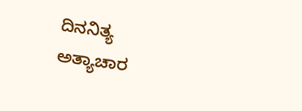ದಿನನಿತ್ಯ ಅತ್ಯಾಚಾರ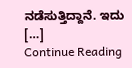ನಡೆಸುತ್ತಿದ್ದಾನೆ. ಇದು […]
Continue Reading